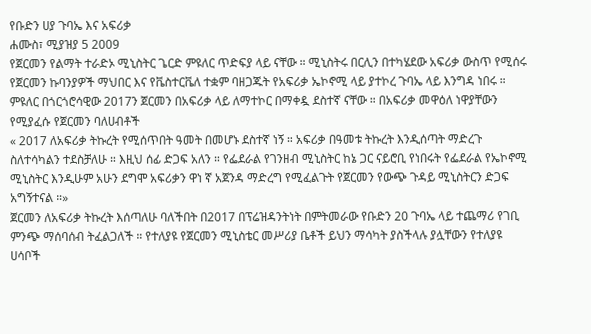የቡድን ሀያ ጉባኤ እና አፍሪቃ
ሐሙስ፣ ሚያዝያ 5 2009
የጀርመን የልማት ተራድኦ ሚኒስትር ጌርድ ምዩለር ጥድፍያ ላይ ናቸው ። ሚኒስትሩ በርሊን በተካሄደው አፍሪቃ ውስጥ የሚሰሩ የጀርመን ኩባንያዎች ማህበር እና የቬስተርቬለ ተቋም ባዘጋጁት የአፍሪቃ ኤኮኖሚ ላይ ያተኮረ ጉባኤ ላይ እንግዳ ነበሩ ። ምዩለር በጎርጎሮሳዊው 2017ን ጀርመን በአፍሪቃ ላይ ለማተኮር በማቀዷ ደስተኛ ናቸው ። በአፍሪቃ መዋዕለ ነዋያቸውን የሚያፈሱ የጀርመን ባለሀብቶች
« 2017 ለአፍሪቃ ትኩረት የሚሰጥበት ዓመት በመሆኑ ደስተኛ ነኝ ። አፍሪቃ በዓመቱ ትኩረት እንዲሰጣት ማድረጉ ስለተሳካልን ተደስቻለሁ ። እዚህ ሰፊ ድጋፍ አለን ። የፌደራል የገንዘብ ሚኒስትር ከኔ ጋር ናይሮቢ የነበሩት የፌደራል የኤኮኖሚ ሚኒስትር እንዲሁም አሁን ደግሞ አፍሪቃን ዋነ ኛ አጀንዳ ማድረግ የሚፈልጉት የጀርመን የውጭ ጉዳይ ሚኒስትርን ድጋፍ አግኝተናል ።»
ጀርመን ለአፍሪቃ ትኩረት እሰጣለሁ ባለችበት በ2017 በፕሬዝዳንትነት በምትመራው የቡድን 20 ጉባኤ ላይ ተጨማሪ የገቢ ምንጭ ማሰባሰብ ትፈልጋለች ። የተለያዩ የጀርመን ሚኒስቴር መሥሪያ ቤቶች ይህን ማሳካት ያስችላሉ ያሏቸውን የተለያዩ ሀሳቦች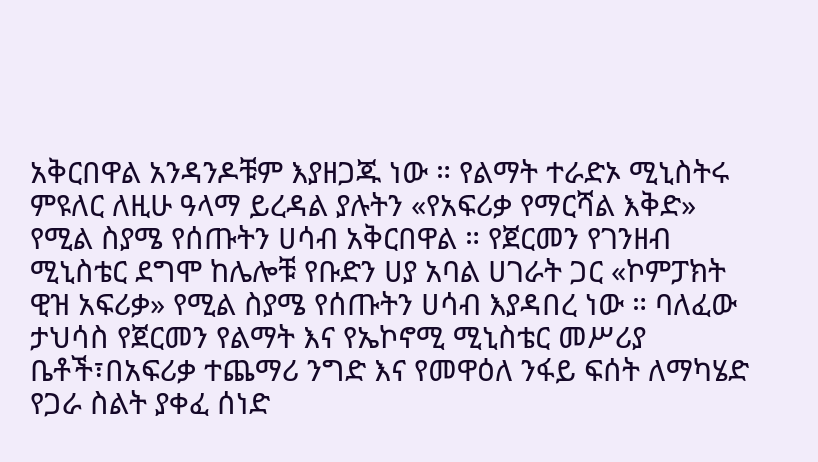አቅርበዋል አንዳንዶቹም እያዘጋጁ ነው ። የልማት ተራድኦ ሚኒስትሩ ምዩለር ለዚሁ ዓላማ ይረዳል ያሉትን «የአፍሪቃ የማርሻል እቅድ» የሚል ስያሜ የሰጡትን ሀሳብ አቅርበዋል ። የጀርመን የገንዘብ ሚኒስቴር ደግሞ ከሌሎቹ የቡድን ሀያ አባል ሀገራት ጋር «ኮምፓክት ዊዝ አፍሪቃ» የሚል ስያሜ የሰጡትን ሀሳብ እያዳበረ ነው ። ባለፈው ታህሳስ የጀርመን የልማት እና የኤኮኖሚ ሚኒስቴር መሥሪያ ቤቶች፣በአፍሪቃ ተጨማሪ ንግድ እና የመዋዕለ ንፋይ ፍሰት ለማካሄድ የጋራ ስልት ያቀፈ ሰነድ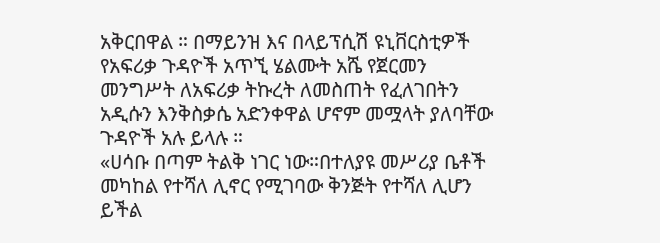አቅርበዋል ። በማይንዝ እና በላይፕሲሽ ዩኒቨርስቲዎች የአፍሪቃ ጉዳዮች አጥኚ ሄልሙት አሼ የጀርመን መንግሥት ለአፍሪቃ ትኩረት ለመስጠት የፈለገበትን አዲሱን እንቅስቃሴ አድንቀዋል ሆኖም መሟላት ያለባቸው ጉዳዮች አሉ ይላሉ ።
«ሀሳቡ በጣም ትልቅ ነገር ነው።በተለያዩ መሥሪያ ቤቶች መካከል የተሻለ ሊኖር የሚገባው ቅንጅት የተሻለ ሊሆን ይችል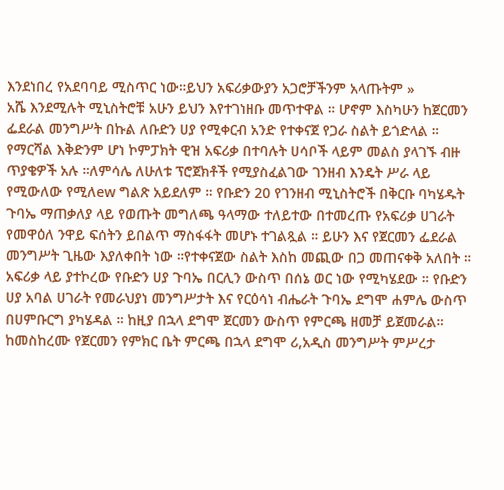እንደነበረ የአደባባይ ሚስጥር ነው።ይህን አፍሪቃውያን አጋሮቻችንም አላጡትም »
አሼ እንደሚሉት ሚኒስትሮቹ አሁን ይህን እየተገነዘቡ መጥተዋል ። ሆኖም እስካሁን ከጀርመን ፌደራል መንግሥት በኩል ለቡድን ሀያ የሚቀርብ አንድ የተቀናጀ የጋራ ስልት ይጎድላል ። የማርሻል እቅድንም ሆነ ኮምፓክት ዊዝ አፍሪቃ በተባሉት ሀሳቦች ላይም መልስ ያላገኙ ብዙ ጥያቄዎች አሉ ።ለምሳሌ ለሁለቱ ፕሮጀክቶች የሚያስፈልገው ገንዘብ እንዴት ሥራ ላይ የሚውለው የሚለew ግልጽ አይደለም ። የቡድን 20 የገንዘብ ሚኒስትሮች በቅርቡ ባካሄዱት ጉባኤ ማጠቃለያ ላይ የወጡት መግለጫ ዓላማው ተለይተው በተመረጡ የአፍሪቃ ሀገራት የመዋዕለ ንዋይ ፍሰትን ይበልጥ ማስፋፋት መሆኑ ተገልጿል ። ይሁን እና የጀርመን ፌደራል መንግሥት ጊዜው እያለቀበት ነው ።የተቀናጀው ስልት እስከ መጪው በጋ መጠናቀቅ አለበት ። አፍሪቃ ላይ ያተኮረው የቡድን ሀያ ጉባኤ በርሊን ውስጥ በሰኔ ወር ነው የሚካሄደው ። የቡድን ሀያ አባል ሀገራት የመራህያነ መንግሥታት እና የርዕሳነ ብሔራት ጉባኤ ደግሞ ሐምሌ ውስጥ በሀምቡርግ ያካሄዳል ። ከዚያ በኋላ ደግሞ ጀርመን ውስጥ የምርጫ ዘመቻ ይጀመራል። ከመስከረሙ የጀርመን የምክር ቤት ምርጫ በኋላ ደግሞ ሪ,አዲስ መንግሥት ምሥረታ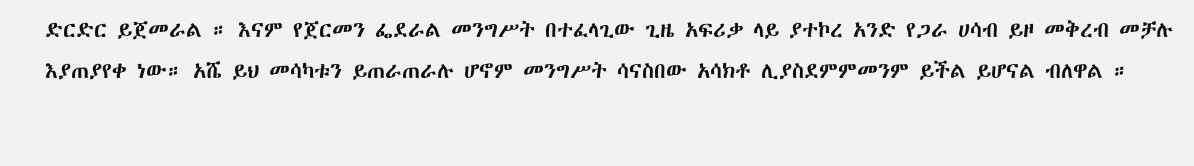ድርድር ይጀመራል ። እናም የጀርመን ፌደራል መንግሥት በተፈላጊው ጊዜ አፍሪቃ ላይ ያተኮረ አንድ የጋራ ሀሳብ ይዞ መቅረብ መቻሉ እያጠያየቀ ነው። አሼ ይህ መሳካቱን ይጠራጠራሉ ሆኖም መንግሥት ሳናስበው አሳክቶ ሊያስደምምመንም ይችል ይሆናል ብለዋል ።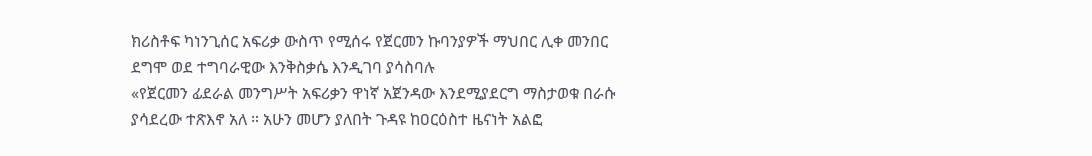ክሪስቶፍ ካነንጊሰር አፍሪቃ ውስጥ የሚሰሩ የጀርመን ኩባንያዎች ማህበር ሊቀ መንበር ደግሞ ወደ ተግባራዊው እንቅስቃሴ እንዲገባ ያሳስባሉ
«የጀርመን ፊደራል መንግሥት አፍሪቃን ዋነኛ አጀንዳው እንደሚያደርግ ማስታወቁ በራሱ ያሳደረው ተጽእኖ አለ ። አሁን መሆን ያለበት ጉዳዩ ከዐርዕስተ ዜናነት አልፎ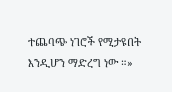ተጨባጭ ነገሮች የሚታዩበት እንዲሆን ማድረግ ነው ።»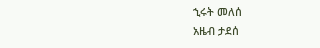ኂሩት መለሰ
አዜብ ታደሰ